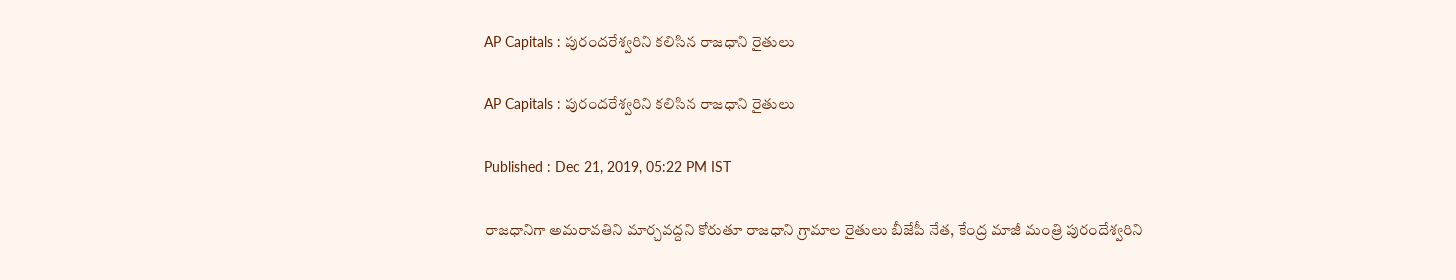AP Capitals : పురందరేశ్వరిని కలిసిన రాజధాని రైతులు

AP Capitals : పురందరేశ్వరిని కలిసిన రాజధాని రైతులు

Published : Dec 21, 2019, 05:22 PM IST

రాజధానిగా అమరావతిని మార్చవద్దని కోరుతూ రాజధాని గ్రామాల రైతులు బీజేపీ నేత, కేంద్ర మాజీ మంత్రి పురందేశ్వరిని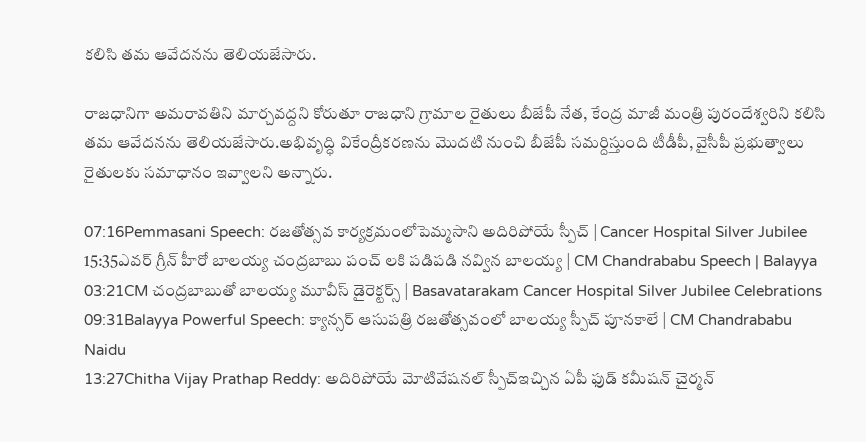కలిసి తమ ఆవేదనను తెలియజేసారు.

రాజధానిగా అమరావతిని మార్చవద్దని కోరుతూ రాజధాని గ్రామాల రైతులు బీజేపీ నేత, కేంద్ర మాజీ మంత్రి పురందేశ్వరిని కలిసి తమ ఆవేదనను తెలియజేసారు.అభివృద్ధి వికేంద్రీకరణను మొదటి నుంచి బీజేపీ సమర్దిస్తుంది టీడీపీ, వైసీపీ ప్రభుత్వాలు రైతులకు సమాధానం ఇవ్వాలని అన్నారు.

07:16Pemmasani Speech: రజతోత్సవ కార్యక్రమంలోపెమ్మసాని అదిరిపోయే స్పీచ్ | Cancer Hospital Silver Jubilee
15:35ఎవర్ గ్రీన్ హీరో బాలయ్య చంద్రబాబు పంచ్ లకి పడిపడి నవ్విన బాలయ్య | CM Chandrababu Speech | Balayya
03:21CM చంద్రబాబుతో బాలయ్య మూవీస్ డైరెక్టర్స్ | Basavatarakam Cancer Hospital Silver Jubilee Celebrations
09:31Balayya Powerful Speech: క్యాన్సర్ ఆసుపత్రి రజతోత్సవంలో బాలయ్య స్పీచ్ పూనకాలే | CM Chandrababu Naidu
13:27Chitha Vijay Prathap Reddy: అదిరిపోయే మోటివేషనల్ స్పీచ్ఇచ్చిన ఏపీ ఫుడ్ కమీషన్ చైర్మన్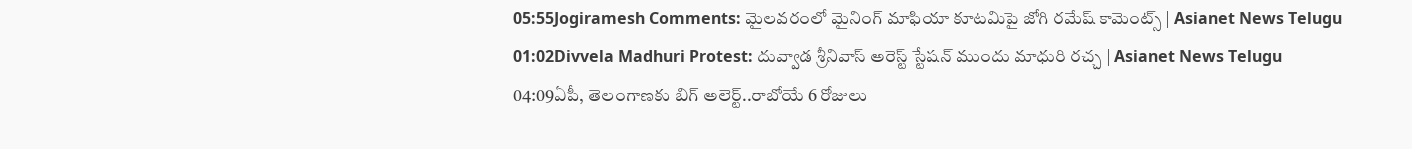05:55Jogiramesh Comments: మైలవరంలో మైనింగ్ మాఫియా కూటమిపై జోగి రమేష్ కామెంట్స్ | Asianet News Telugu
01:02Divvela Madhuri Protest: దువ్వాడ శ్రీనివాస్ అరెస్ట్ స్టేషన్ ముందు మాధురి రచ్చ | Asianet News Telugu
04:09ఏపీ, తెలంగాణకు బిగ్ అలెర్ట్..రాబోయే 6 రోజులు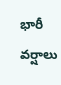భారీ వర్షాలు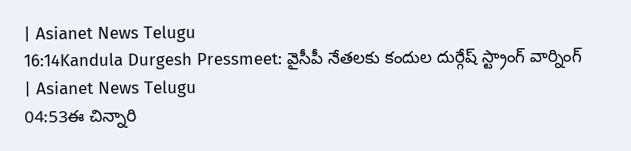| Asianet News Telugu
16:14Kandula Durgesh Pressmeet: వైసీపీ నేతలకు కందుల దుర్గేష్ స్ట్రాంగ్ వార్నింగ్ | Asianet News Telugu
04:53ఈ చిన్నారి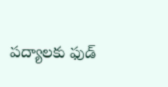పద్యాలకు ఫుడ్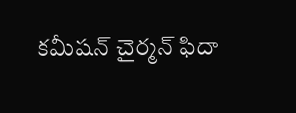కమీషన్ చైర్మన్ ఫిదా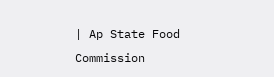| Ap State Food Commission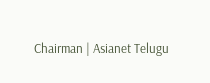Chairman | Asianet Telugu